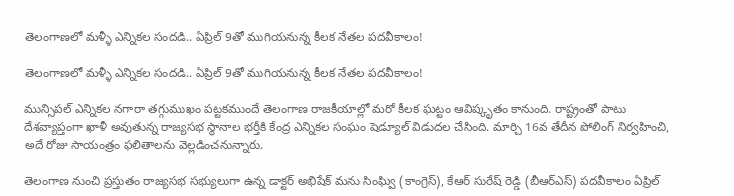తెలంగాణలో మళ్ళీ ఎన్నికల సందడి.. ఏప్రిల్ 9తో ముగియనున్న కీలక నేతల పదవీకాలం!

తెలంగాణలో మళ్ళీ ఎన్నికల సందడి.. ఏప్రిల్ 9తో ముగియనున్న కీలక నేతల పదవీకాలం!

మున్సిపల్ ఎన్నికల నగారా తగ్గుముఖం పట్టకముందే తెలంగాణ రాజకీయాల్లో మరో కీలక ఘట్టం ఆవిష్కృతం కానుంది. రాష్ట్రంతో పాటు దేశవ్యాప్తంగా ఖాళీ అవుతున్న రాజ్యసభ స్థానాల భర్తీకి కేంద్ర ఎన్నికల సంఘం షెడ్యూల్ విడుదల చేసింది. మార్చి 16వ తేదీన పోలింగ్ నిర్వహించి, అదే రోజు సాయంత్రం ఫలితాలను వెల్లడించనున్నారు.

తెలంగాణ నుంచి ప్రస్తుతం రాజ్యసభ సభ్యులుగా ఉన్న డాక్టర్ అభిషేక్ మను సింఘ్వి (కాంగ్రెస్), కేఆర్ సురేష్ రెడ్డి (బీఆర్ఎస్) పదవీకాలం ఏప్రిల్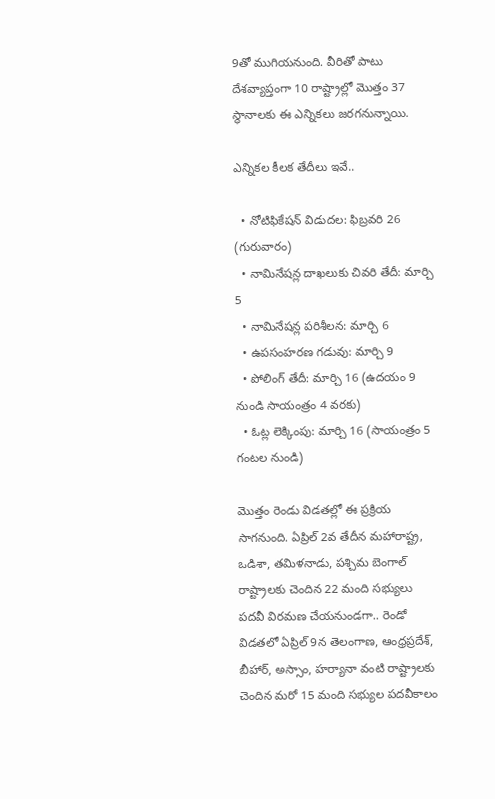9తో ముగియనుంది. వీరితో పాటు దేశవ్యాప్తంగా 10 రాష్ట్రాల్లో మొత్తం 37 స్థానాలకు ఈ ఎన్నికలు జరగనున్నాయి.

ఎన్నికల కీలక తేదీలు ఇవే..

  • నోటిఫికేషన్ విడుదల: ఫిబ్రవరి 26 (గురువారం)
  • నామినేషన్ల దాఖలుకు చివరి తేదీ: మార్చి 5
  • నామినేషన్ల పరిశీలన: మార్చి 6
  • ఉపసంహరణ గడువు: మార్చి 9
  • పోలింగ్ తేదీ: మార్చి 16 (ఉదయం 9 నుండి సాయంత్రం 4 వరకు)
  • ఓట్ల లెక్కింపు: మార్చి 16 (సాయంత్రం 5 గంటల నుండి)

మొత్తం రెండు విడతల్లో ఈ ప్రక్రియ సాగనుంది. ఏప్రిల్ 2వ తేదీన మహారాష్ట్ర, ఒడిశా, తమిళనాడు, పశ్చిమ బెంగాల్ రాష్ట్రాలకు చెందిన 22 మంది సభ్యులు పదవీ విరమణ చేయనుండగా.. రెండో విడతలో ఏప్రిల్ 9న తెలంగాణ, ఆంధ్రప్రదేశ్, బీహార్, అస్సాం, హర్యానా వంటి రాష్ట్రాలకు చెందిన మరో 15 మంది సభ్యుల పదవీకాలం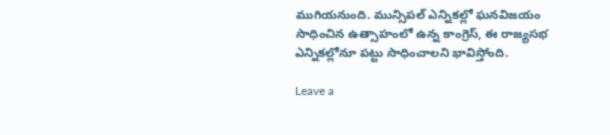ముగియనుంది. మున్సిపల్ ఎన్నికల్లో ఘనవిజయం సాధించిన ఉత్సాహంలో ఉన్న కాంగ్రెస్, ఈ రాజ్యసభ ఎన్నికల్లోనూ పట్టు సాధించాలని భావిస్తోంది.

Leave a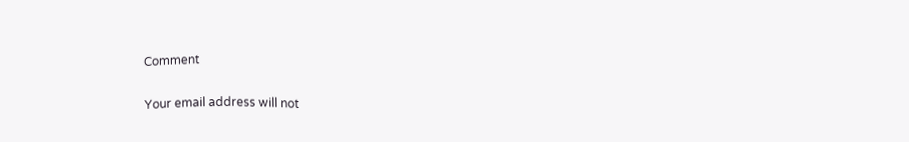Comment

Your email address will not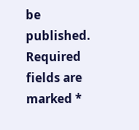be published. Required fields are marked *